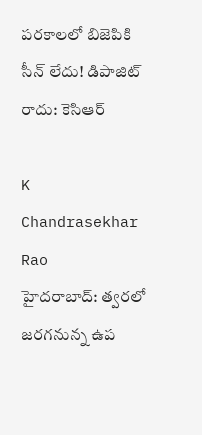పరకాలలో బిజెపికి సీన్ లేదు! డిపాజిట్ రాదు: కెసిఆర్

K Chandrasekhar Rao
హైదరాబాద్: త్వరలో జరగనున్న ఉప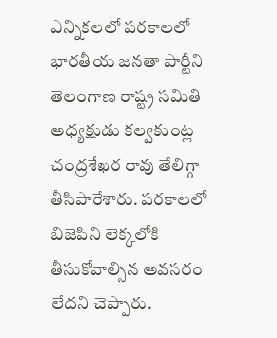ఎన్నికలలో పరకాలలో భారతీయ జనతా పార్టీని తెలంగాణ రాష్ట్ర సమితి అధ్యక్షుడు కల్వకుంట్ల చంద్రశేఖర రావు తేలిగ్గా తీసిపారేశారు. పరకాలలో బిజెపిని లెక్కలోకి తీసుకోవాల్సిన అవసరం లేదని చెప్పారు.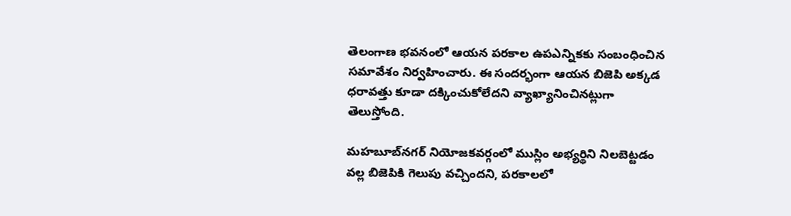తెలంగాణ భవనంలో ఆయన పరకాల ఉపఎన్నికకు సంబంధించిన సమావేశం నిర్వహించారు. ఈ సందర్భంగా ఆయన బిజెపి అక్కడ ధరావత్తు కూడా దక్కించుకోలేదని వ్యాఖ్యానించినట్లుగా తెలుస్తోంది.

మహబూబ్‌నగర్ నియోజకవర్గంలో ముస్లిం అభ్యర్థిని నిలబెట్టడం వల్ల బిజెపికి గెలుపు వచ్చిందని, పరకాలలో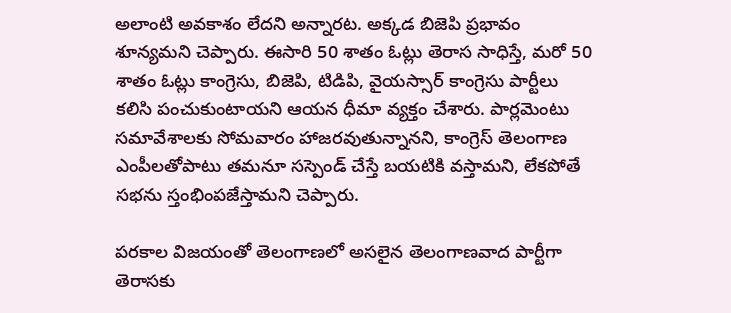అలాంటి అవకాశం లేదని అన్నారట. అక్కడ బిజెపి ప్రభావం శూన్యమని చెప్పారు. ఈసారి 50 శాతం ఓట్లు తెరాస సాధిస్తే, మరో 50 శాతం ఓట్లు కాంగ్రెసు, బిజెపి, టిడిపి, వైయస్సార్ కాంగ్రెసు పార్టీలు కలిసి పంచుకుంటాయని ఆయన ధీమా వ్యక్తం చేశారు. పార్లమెంటు సమావేశాలకు సోమవారం హాజరవుతున్నానని, కాంగ్రెస్ తెలంగాణ ఎంపీలతోపాటు తమనూ సస్పెండ్ చేస్తే బయటికి వస్తామని, లేకపోతే సభను స్తంభింపజేస్తామని చెప్పారు.

పరకాల విజయంతో తెలంగాణలో అసలైన తెలంగాణవాద పార్టీగా తెరాసకు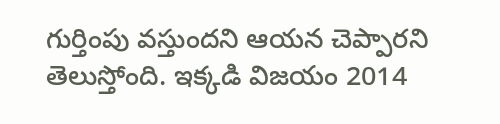గుర్తింపు వస్తుందని ఆయన చెప్పారని తెలుస్తోంది. ఇక్కడి విజయం 2014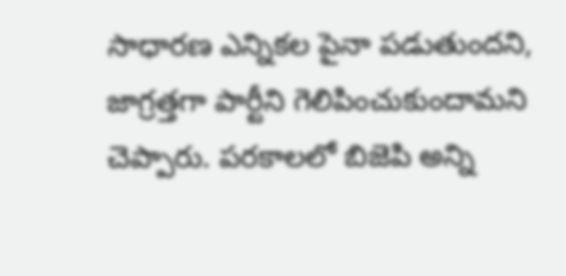సాధారణ ఎన్నికల పైనా పడుతుందని, జాగ్రత్తగా పార్టీని గెలిపించుకుందామని చెప్పారు. పరకాలలో బిజెపి అన్ని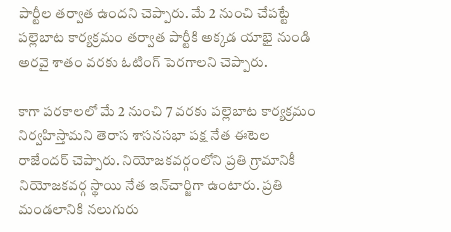పార్టీల తర్వాత ఉందని చెప్పారు. మే 2 నుంచి చేపట్టే పల్లెబాట కార్యక్రమం తర్వాత పార్టీకి అక్కడ యాభై నుండి అరవై శాతం వరకు ఓటింగ్ పెరగాలని చెప్పారు.

కాగా పరకాలలో మే 2 నుంచి 7 వరకు పల్లెబాట కార్యక్రమం నిర్వహిస్తామని తెరాస శాసనసభా పక్ష నేత ఈటెల రాజేందర్ చెప్పారు. నియోజకవర్గంలోని ప్రతి గ్రామానికీ నియోజకవర్గ స్థాయి నేత ఇన్‌చార్జిగా ఉంటారు. ప్రతి మండలానికి నలుగురు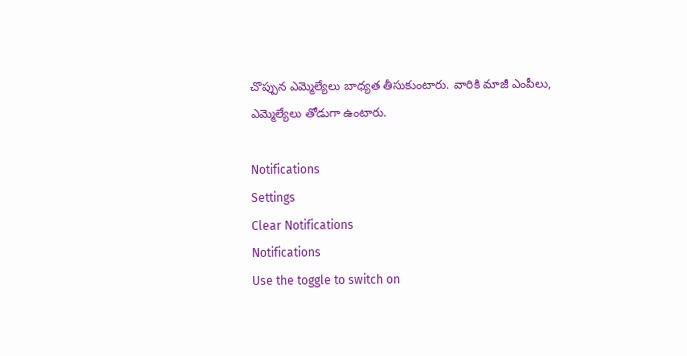చొప్పున ఎమ్మెల్యేలు బాధ్యత తీసుకుంటారు. వారికి మాజీ ఎంపీలు, ఎమ్మెల్యేలు తోడుగా ఉంటారు.

Notifications
Settings
Clear Notifications
Notifications
Use the toggle to switch on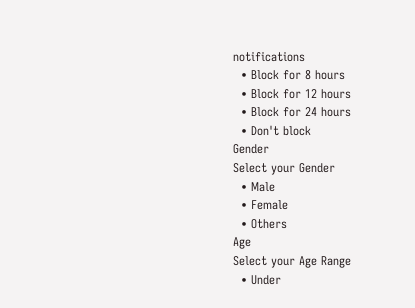notifications
  • Block for 8 hours
  • Block for 12 hours
  • Block for 24 hours
  • Don't block
Gender
Select your Gender
  • Male
  • Female
  • Others
Age
Select your Age Range
  • Under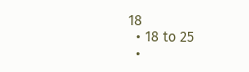18
  • 18 to 25
  •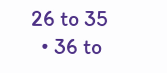26 to 35
  • 36 to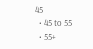45
  • 45 to 55
  • 55+